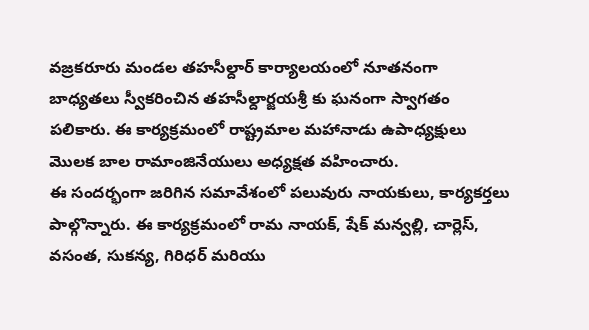వజ్రకరూరు మండల తహసీల్దార్ కార్యాలయంలో నూతనంగా బాధ్యతలు స్వీకరించిన తహసీల్దార్జయశ్రీ కు ఘనంగా స్వాగతం పలికారు. ఈ కార్యక్రమంలో రాష్ట్రమాల మహానాడు ఉపాధ్యక్షులు మొలక బాల రామాంజినేయులు అధ్యక్షత వహించారు.
ఈ సందర్భంగా జరిగిన సమావేశంలో పలువురు నాయకులు, కార్యకర్తలు పాల్గొన్నారు. ఈ కార్యక్రమంలో రామ నాయక్, షేక్ మన్వల్లి, చార్లెస్, వసంత, సుకన్య, గిరిధర్ మరియు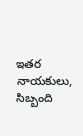ఇతర నాయకులు, సిబ్బంది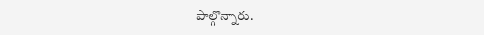పాల్గొన్నారు.